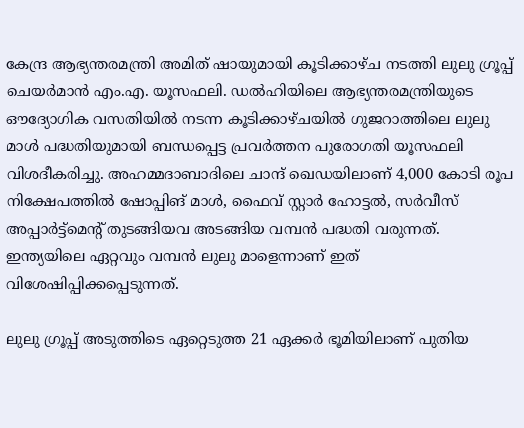കേന്ദ്ര ആഭ്യന്തരമന്ത്രി അമിത് ഷായുമായി കൂടിക്കാഴ്ച നടത്തി ലുലു ഗ്രൂപ്പ് ചെയർമാൻ എം.എ. യൂസഫലി. ഡൽഹിയിലെ ആഭ്യന്തരമന്ത്രിയുടെ ഔദ്യോഗിക വസതിയിൽ നടന്ന കൂടിക്കാഴ്ചയിൽ ഗുജറാത്തിലെ ലുലു മാൾ പദ്ധതിയുമായി ബന്ധപ്പെട്ട പ്രവർത്തന പുരോഗതി യൂസഫലി വിശദീകരിച്ചു. അഹമ്മദാബാദിലെ ചാന്ദ് ഖെഡയിലാണ് 4,000 കോടി രൂപ നിക്ഷേപത്തിൽ ഷോപ്പിങ് മാൾ, ഫൈവ് സ്റ്റാർ ഹോട്ടൽ, സർവീസ് അപ്പാർട്ട്മെന്റ് തുടങ്ങിയവ അടങ്ങിയ വമ്പൻ പദ്ധതി വരുന്നത്. ഇന്ത്യയിലെ ഏറ്റവും വമ്പൻ ലുലു മാളെന്നാണ് ഇത് വിശേഷിപ്പിക്കപ്പെടുന്നത്.

ലുലു ഗ്രൂപ്പ് അടുത്തിടെ ഏറ്റെടുത്ത 21 ഏക്കർ ഭൂമിയിലാണ് പുതിയ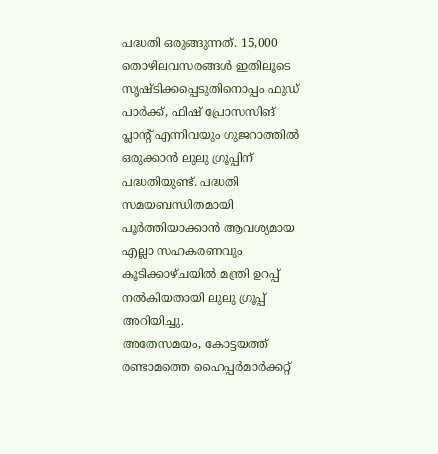പദ്ധതി ഒരുങ്ങുന്നത്. 15,000 തൊഴിലവസരങ്ങൾ ഇതിലൂടെ സൃഷ്ടിക്കപ്പെടുതിനൊപ്പം ഫുഡ് പാർക്ക്, ഫിഷ് പ്രോസസിങ് പ്ലാന്റ് എന്നിവയും ഗുജറാത്തിൽ ഒരുക്കാൻ ലുലു ഗ്രൂപ്പിന് പദ്ധതിയുണ്ട്. പദ്ധതി സമയബന്ധിതമായി പൂർത്തിയാക്കാൻ ആവശ്യമായ എല്ലാ സഹകരണവും കൂടിക്കാഴ്ചയിൽ മന്ത്രി ഉറപ്പ് നൽകിയതായി ലുലു ഗ്രൂപ്പ് അറിയിച്ചു.
അതേസമയം, കോട്ടയത്ത് രണ്ടാമത്തെ ഹൈപ്പർമാർക്കറ്റ്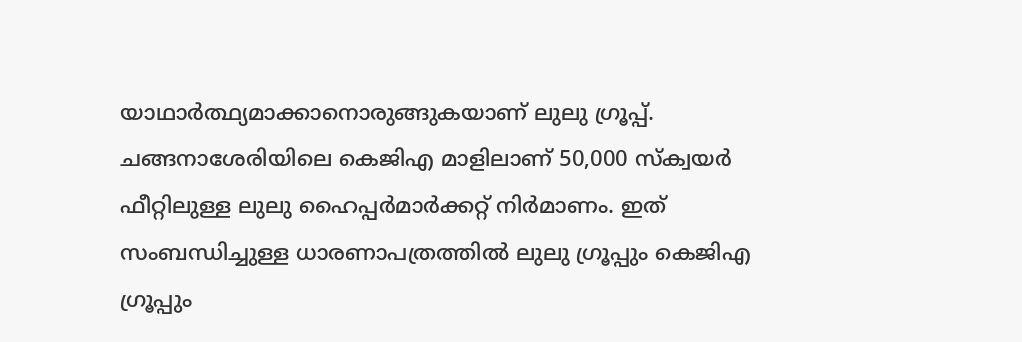യാഥാർത്ഥ്യമാക്കാനൊരുങ്ങുകയാണ് ലുലു ഗ്രൂപ്പ്. ചങ്ങനാശേരിയിലെ കെജിഎ മാളിലാണ് 50,000 സ്ക്വയർ ഫീറ്റിലുള്ള ലുലു ഹൈപ്പർമാർക്കറ്റ് നിർമാണം. ഇത് സംബന്ധിച്ചുള്ള ധാരണാപത്രത്തിൽ ലുലു ഗ്രൂപ്പും കെജിഎ ഗ്രൂപ്പും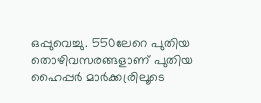ഒപ്പുവെച്ചു. 550ലേറെ പുതിയ തൊഴിവസരങ്ങളാണ് പുതിയ ഹൈപ്പർ മാർക്കര്രിലൂടെ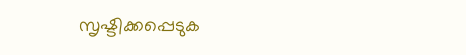സൃഷ്ടിക്കപ്പെടുക